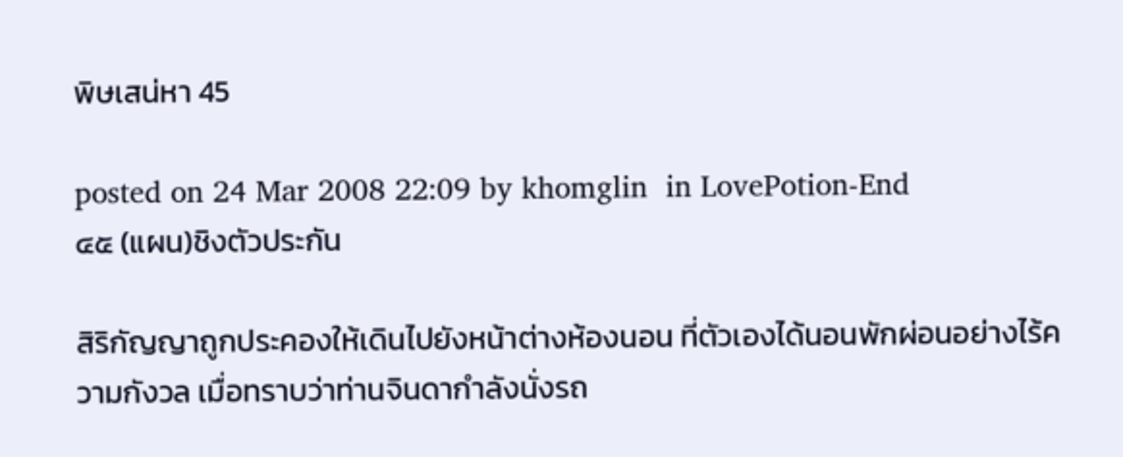พิษเสน่หา 45

posted on 24 Mar 2008 22:09 by khomglin  in LovePotion-End
๔๕ (แผน)ชิงตัวประกัน

สิริกัญญาถูกประคองให้เดินไปยังหน้าต่างห้องนอน ที่ตัวเองได้นอนพักผ่อนอย่างไร้ความกังวล เมื่อทราบว่าท่านจินดากำลังนั่งรถ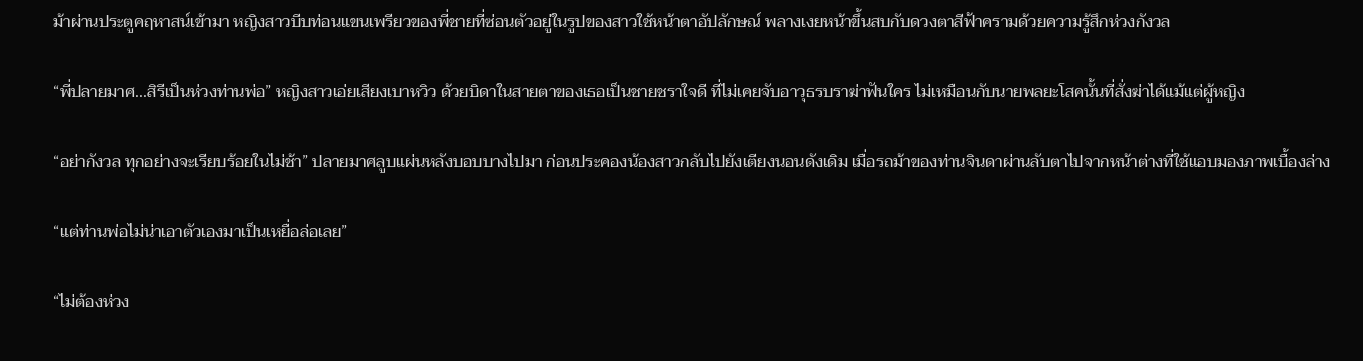ม้าผ่านประตูคฤหาสน์เข้ามา หญิงสาวบีบท่อนแขนเพรียวของพี่ชายที่ซ่อนตัวอยู่ในรูปของสาวใช้หน้าตาอัปลักษณ์ พลางเงยหน้าขึ้นสบกับดวงตาสีฟ้าครามด้วยความรู้สึกห่วงกังวล

“พี่ปลายมาศ...สิรีเป็นห่วงท่านพ่อ” หญิงสาวเอ่ยเสียงเบาหวิว ด้วยบิดาในสายตาของเธอเป็นชายชราใจดี ที่ไม่เคยจับอาวุธรบราฆ่าฟันใคร ไม่เหมือนกับนายพลยะโสคนั้นที่สั่งฆ่าได้แม้แต่ผู้หญิง

“อย่ากังวล ทุกอย่างจะเรียบร้อยในไม่ช้า” ปลายมาศลูบแผ่นหลังบอบบางไปมา ก่อนประคองน้องสาวกลับไปยังเตียงนอนดังเดิม เมื่อรถม้าของท่านจินดาผ่านลับตาไปจากหน้าต่างที่ใช้แอบมองภาพเบื้องล่าง

“แต่ท่านพ่อไม่น่าเอาตัวเองมาเป็นเหยื่อล่อเลย”

“ไม่ต้องห่วง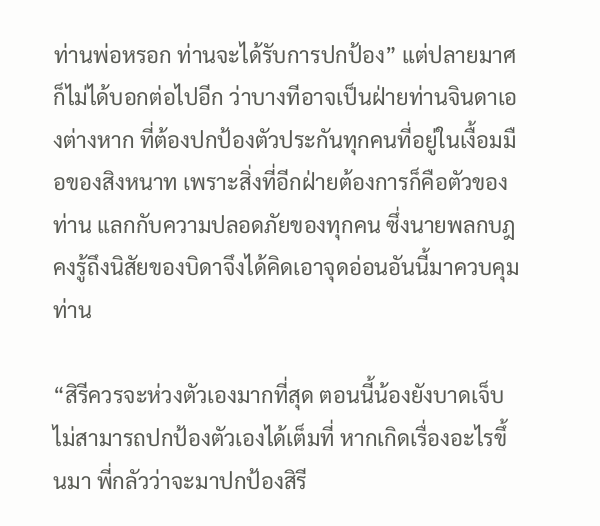ท่านพ่อหรอก ท่านจะได้รับการปกป้อง” แต่ปลายมาศก็ไม่ได้บอกต่อไปอีก ว่าบางทีอาจเป็นฝ่ายท่านจินดาเองต่างหาก ที่ต้องปกป้องตัวประกันทุกคนที่อยู่ในเงื้อมมือของสิงหนาท เพราะสิ่งที่อีกฝ่ายต้องการก็คือตัวของท่าน แลกกับความปลอดภัยของทุกคน ซึ่งนายพลกบฎคงรู้ถึงนิสัยของบิดาจึงได้คิดเอาจุดอ่อนอันนี้มาควบคุมท่าน

“สิรีควรจะห่วงตัวเองมากที่สุด ตอนนี้น้องยังบาดเจ็บ ไม่สามารถปกป้องตัวเองได้เต็มที่ หากเกิดเรื่องอะไรขึ้นมา พี่กลัวว่าจะมาปกป้องสิรี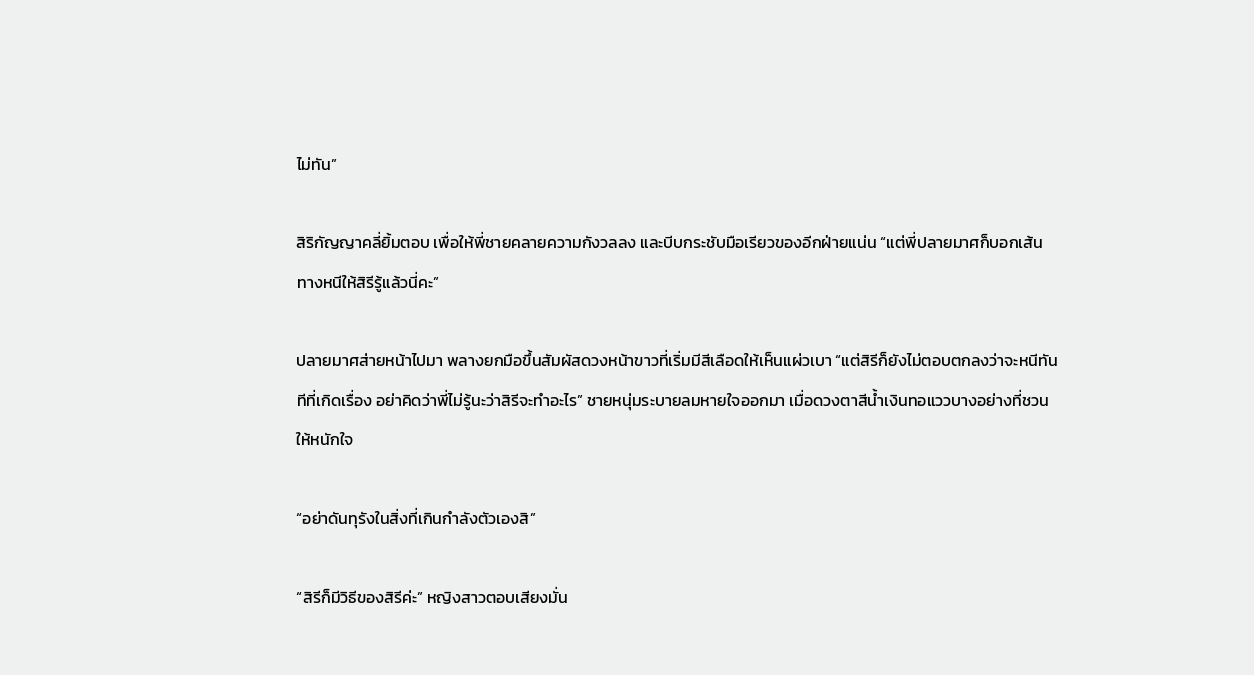ไม่ทัน”

สิริกัญญาคลี่ยิ้มตอบ เพื่อให้พี่ชายคลายความกังวลลง และบีบกระชับมือเรียวของอีกฝ่ายแน่น “แต่พี่ปลายมาศก็บอกเส้นทางหนีให้สิรีรู้แล้วนี่คะ”

ปลายมาศส่ายหน้าไปมา พลางยกมือขึ้นสัมผัสดวงหน้าขาวที่เริ่มมีสีเลือดให้เห็นแผ่วเบา “แต่สิรีก็ยังไม่ตอบตกลงว่าจะหนีทันทีที่เกิดเรื่อง อย่าคิดว่าพี่ไม่รู้นะว่าสิรีจะทำอะไร” ชายหนุ่มระบายลมหายใจออกมา เมื่อดวงตาสีน้ำเงินทอแววบางอย่างที่ชวนให้หนักใจ

“อย่าดันทุรังในสิ่งที่เกินกำลังตัวเองสิ”

“สิรีก็มีวิธีของสิรีค่ะ” หญิงสาวตอบเสียงมั่น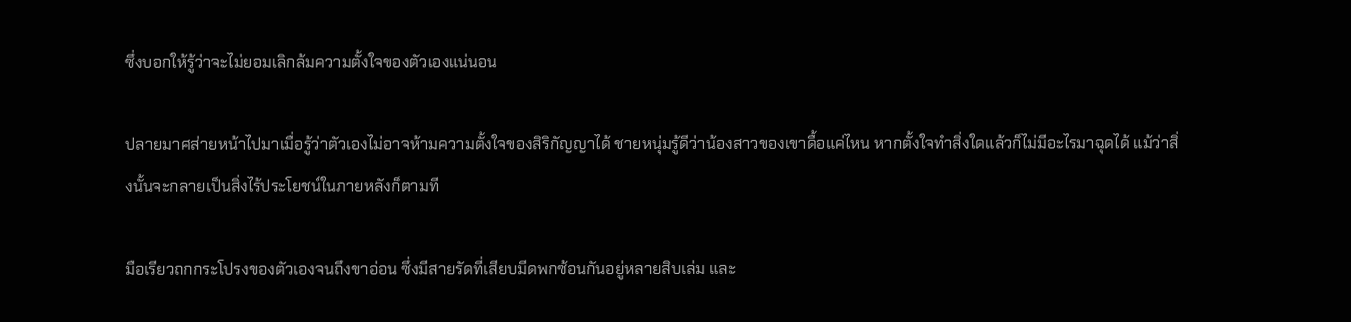ซึ่งบอกให้รู้ว่าจะไม่ยอมเลิกล้มความตั้งใจของตัวเองแน่นอน

ปลายมาศส่ายหน้าไปมาเมื่อรู้ว่าตัวเองไม่อาจห้ามความตั้งใจของสิริกัญญาได้ ชายหนุ่มรู้ดีว่าน้องสาวของเขาดื้อแค่ไหน หากตั้งใจทำสิ่งใดแล้วก็ไม่มีอะไรมาฉุดได้ แม้ว่าสิ่งนั้นจะกลายเป็นสิ่งไร้ประโยชน์ในภายหลังก็ตามที

มือเรียวถกกระโปรงของตัวเองจนถึงขาอ่อน ซึ่งมีสายรัดที่เสียบมีดพกซ้อนกันอยู่หลายสิบเล่ม และ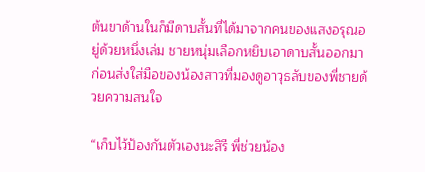ต้นขาด้านในก็มีดาบสั้นที่ได้มาจากคนของแสงอรุณอยู่ด้วยหนึ่งเล่ม ชายหนุ่มเลือกหยิบเอาดาบสั้นออกมา ก่อนส่งใส่มือของน้องสาวที่มองดูอาวุธลับของพี่ชายด้วยความสนใจ

“เก็บไว้ป้องกันตัวเองนะสิรี พี่ช่วยน้อง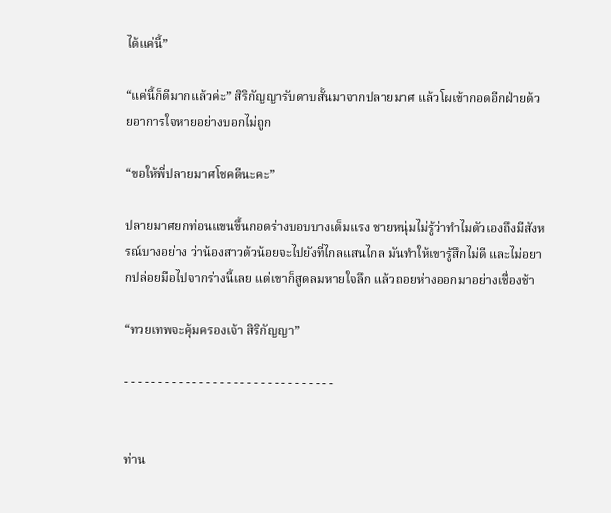ได้แค่นี้”

“แค่นี้ก็ดีมากแล้วค่ะ” สิริกัญญารับดาบสั้นมาจากปลายมาศ แล้วโผเข้ากอดอีกฝ่ายด้วยอาการใจหายอย่างบอกไม่ถูก

“ขอให้พี่ปลายมาศโชคดีนะคะ”

ปลายมาศยกท่อนแขนขึ้นกอดร่างบอบบางเต็มแรง ชายหนุ่มไม่รู้ว่าทำไมตัวเองถึงมีสังหรณ์บางอย่าง ว่าน้องสาวต้วน้อยจะไปยังที่ไกลแสนไกล มันทำให้เขารู้สึกไม่ดี และไม่อยากปล่อยมือไปจากร่างนี้เลย แต่เขาก็สูดลมหายใจลึก แล้วถอยห่างออกมาอย่างเชื่องช้า

“ทวยเทพจะคุ้มครองเจ้า สิริกัญญา”

- - - - - - - - - - - - - - - - - - - - - - - - - - - - - - -


ท่าน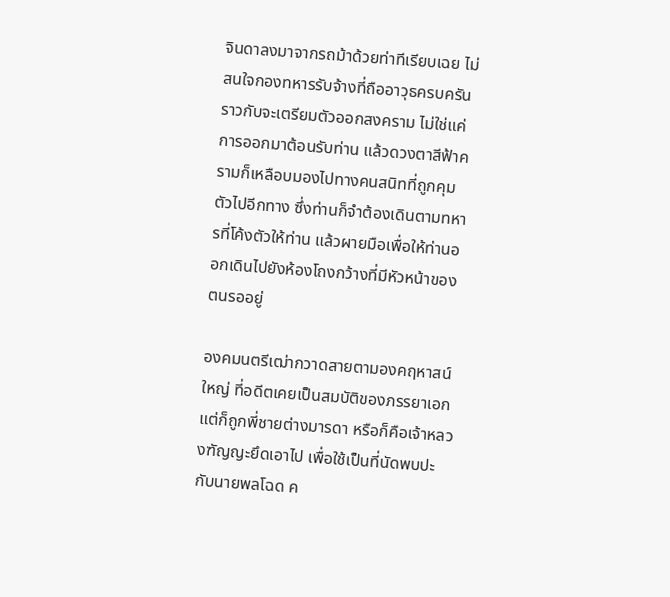จินดาลงมาจากรถม้าด้วยท่าทีเรียบเฉย ไม่สนใจกองทหารรับจ้างที่ถืออาวุธครบครันราวกับจะเตรียมตัวออกสงคราม ไม่ใช่แค่การออกมาต้อนรับท่าน แล้วดวงตาสีฟ้าครามก็เหลือบมองไปทางคนสนิทที่ถูกคุมตัวไปอีกทาง ซึ่งท่านก็จำต้องเดินตามทหารที่โค้งตัวให้ท่าน แล้วผายมือเพื่อให้ท่านออกเดินไปยังห้องโถงกว้างที่มีหัวหน้าของตนรออยู่

องคมนตรีเฒ่ากวาดสายตามองคฤหาสน์ใหญ่ ที่อดีตเคยเป็นสมบัติของภรรยาเอก แต่ก็ถูกพี่ชายต่างมารดา หรือก็คือเจ้าหลวงฑัญญะยึดเอาไป เพื่อใช้เป็นที่นัดพบปะกับนายพลโฉด ค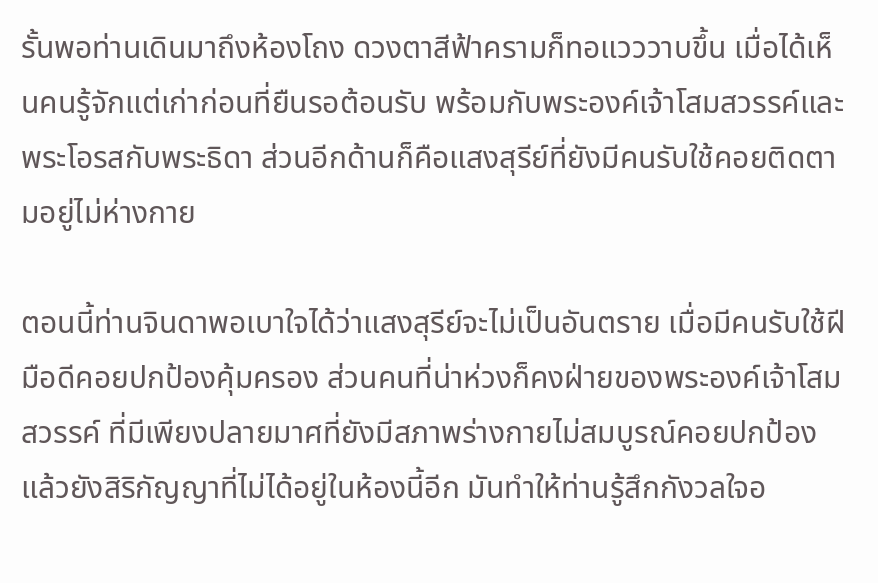รั้นพอท่านเดินมาถึงห้องโถง ดวงตาสีฟ้าครามก็ทอแวววาบขึ้น เมื่อได้เห็นคนรู้จักแต่เก่าก่อนที่ยืนรอต้อนรับ พร้อมกับพระองค์เจ้าโสมสวรรค์และพระโอรสกับพระธิดา ส่วนอีกด้านก็คือแสงสุรีย์ที่ยังมีคนรับใช้คอยติดตามอยู่ไม่ห่างกาย

ตอนนี้ท่านจินดาพอเบาใจได้ว่าแสงสุรีย์จะไม่เป็นอันตราย เมื่อมีคนรับใช้ฝีมือดีคอยปกป้องคุ้มครอง ส่วนคนที่น่าห่วงก็คงฝ่ายของพระองค์เจ้าโสมสวรรค์ ที่มีเพียงปลายมาศที่ยังมีสภาพร่างกายไม่สมบูรณ์คอยปกป้อง แล้วยังสิริกัญญาที่ไม่ได้อยู่ในห้องนี้อีก มันทำให้ท่านรู้สึกกังวลใจอ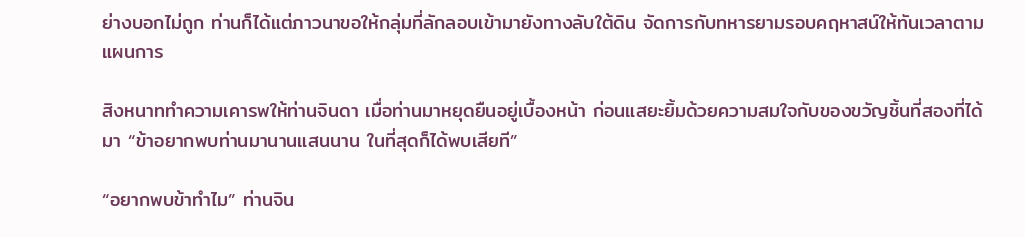ย่างบอกไม่ถูก ท่านก็ได้แต่ภาวนาขอให้กลุ่มที่ลักลอบเข้ามายังทางลับใต้ดิน จัดการกับทหารยามรอบคฤหาสน์ให้ทันเวลาตามแผนการ

สิงหนาททำความเคารพให้ท่านจินดา เมื่อท่านมาหยุดยืนอยู่เบื้องหน้า ก่อนแสยะยิ้มด้วยความสมใจกับของขวัญชิ้นที่สองที่ได้มา “ข้าอยากพบท่านมานานแสนนาน ในที่สุดก็ได้พบเสียที”

“อยากพบข้าทำไม” ท่านจิน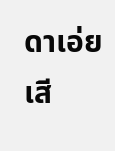ดาเอ่ยเสี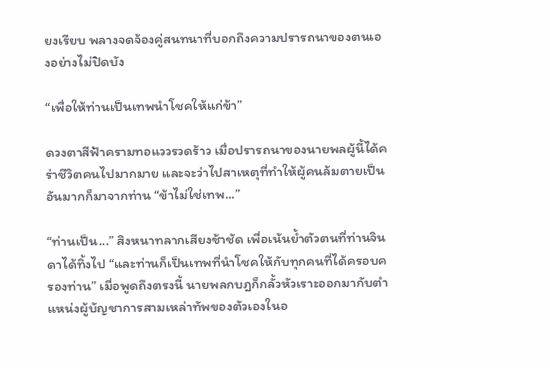ยงเรียบ พลางจดจ้องคู่สนทนาที่บอกถึงความปรารถนาของตนเองอย่างไม่ปิดบัง

“เพื่อให้ท่านเป็นเทพนำโชคให้แก่ข้า”

ดวงตาสีฟ้าครามทอแววรวดร้าว เมื่อปรารถนาของนายพลผู้นี้ได้คร่าชีวิตคนไปมากมาย และจะว่าไปสาเหตุที่ทำให้ผู้คนล้มตายเป็นอันมากก็มาจากท่าน “ข้าไม่ใช่เทพ...”

“ท่านเป็น...” สิงหนาทลากเสียงช้าชัด เพื่อเน้นย้ำตัวตนที่ท่านจินดาได้ทิ้งไป “และท่านก็เป็นเทพที่นำโชคให้กับทุกคนที่ได้ครอบครองท่าน” เมื่อพูดถึงตรงนี้ นายพลกบฎก็กลั้วหัวเราะออกมากับตำแหน่งผู้บัญชาการสามเหล่าทัพของตัวเองในอ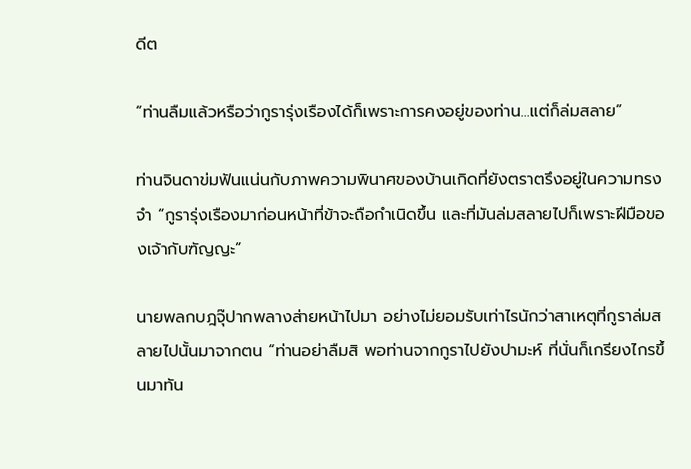ดีต

“ท่านลืมแล้วหรือว่ากูรารุ่งเรืองได้ก็เพราะการคงอยู่ของท่าน...แต่ก็ล่มสลาย”

ท่านจินดาข่มฟันแน่นกับภาพความพินาศของบ้านเกิดที่ยังตราตรึงอยู่ในความทรงจำ “กูรารุ่งเรืองมาก่อนหน้าที่ข้าจะถือกำเนิดขึ้น และที่มันล่มสลายไปก็เพราะฝีมือของเจ้ากับฑัญญะ”

นายพลกบฎจุ๊ปากพลางส่ายหน้าไปมา อย่างไม่ยอมรับเท่าไรนักว่าสาเหตุที่กูราล่มสลายไปนั้นมาจากตน “ท่านอย่าลืมสิ พอท่านจากกูราไปยังปามะห์ ที่นั่นก็เกรียงไกรขึ้นมาทัน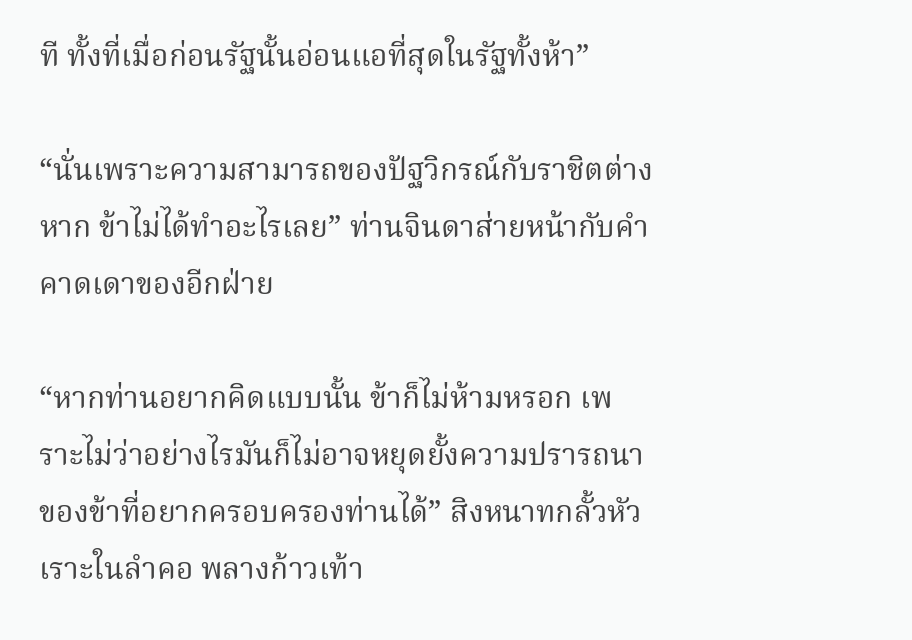ที ทั้งที่เมื่อก่อนรัฐนั้นอ่อนแอที่สุดในรัฐทั้งห้า”

“นั่นเพราะความสามารถของปัฐวิกรณ์กับราชิตต่างหาก ข้าไม่ได้ทำอะไรเลย” ท่านจินดาส่ายหน้ากับคำคาดเดาของอีกฝ่าย

“หากท่านอยากคิดแบบนั้น ข้าก็ไม่ห้ามหรอก เพราะไม่ว่าอย่างไรมันก็ไม่อาจหยุดยั้งความปรารถนาของข้าที่อยากครอบครองท่านได้” สิงหนาทกลั้วหัวเราะในลำคอ พลางก้าวเท้า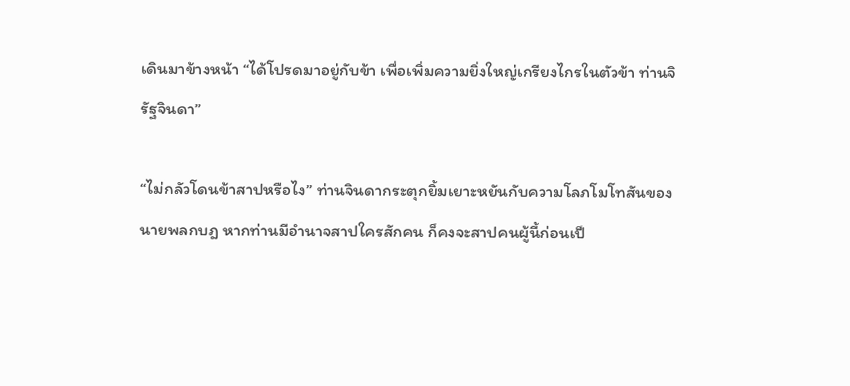เดินมาข้างหน้า “ได้โปรดมาอยู่กับข้า เพื่อเพิ่มความยิ่งใหญ่เกรียงไกรในตัวข้า ท่านจิรัฐจินดา”

“ไม่กลัวโดนข้าสาปหรือไง” ท่านจินดากระตุกยิ้มเยาะหยันกับความโลภโมโทสันของนายพลกบฎ หากท่านมีอำนาจสาปใครสักคน ก็คงจะสาปคนผู้นี้ก่อนเป็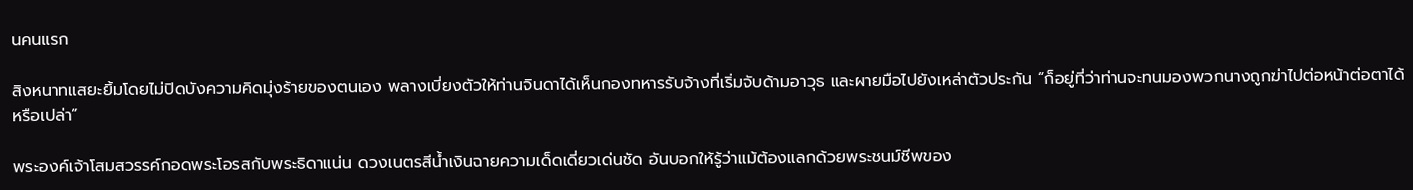นคนแรก

สิงหนาทแสยะยิ้มโดยไม่ปิดบังความคิดมุ่งร้ายของตนเอง พลางเบี่ยงตัวให้ท่านจินดาได้เห็นกองทหารรับจ้างที่เริ่มจับด้ามอาวุธ และผายมือไปยังเหล่าตัวประกัน “ก็อยู่ที่ว่าท่านจะทนมองพวกนางถูกฆ่าไปต่อหน้าต่อตาได้หรือเปล่า”

พระองค์เจ้าโสมสวรรค์กอดพระโอรสกับพระธิดาแน่น ดวงเนตรสีน้ำเงินฉายความเด็ดเดี่ยวเด่นชัด อันบอกให้รู้ว่าแม้ต้องแลกด้วยพระชนม์ชีพของ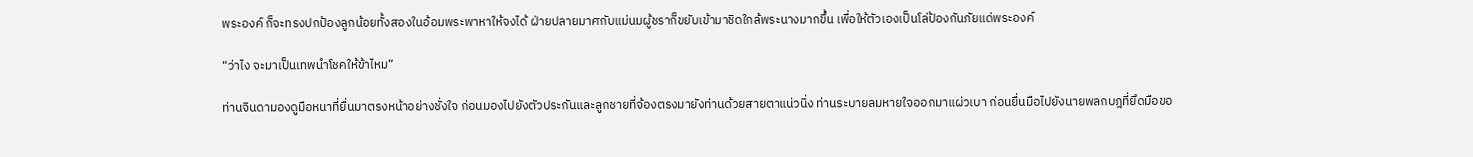พระองค์ ก็จะทรงปกป้องลูกน้อยทั้งสองในอ้อมพระพาหาให้จงได้ ฝ่ายปลายมาศกับแม่นมผู้ชราก็ขยับเข้ามาชิดใกล้พระนางมากขึ้น เพื่อให้ตัวเองเป็นโล่ป้องกันภัยแด่พระองค์

“ว่าไง จะมาเป็นเทพนำโชคให้ข้าไหม”

ท่านจินดามองดูมือหนาที่ยื่นมาตรงหน้าอย่างชั่งใจ ก่อนมองไปยังตัวประกันและลูกชายที่จ้องตรงมายังท่านด้วยสายตาแน่วนิ่ง ท่านระบายลมหายใจออกมาแผ่วเบา ก่อนยื่นมือไปยังนายพลกบฎที่ยึดมือขอ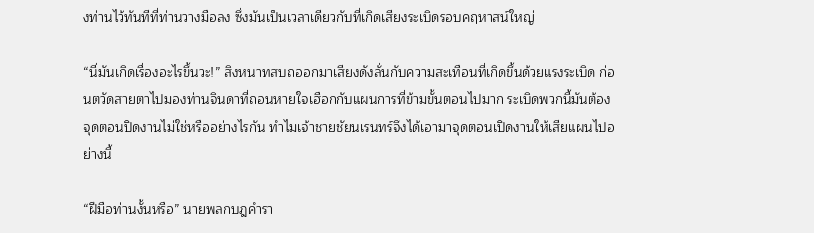งท่านไว้ทันทีที่ท่านวางมือลง ซึ่งมันเป็นเวลาเดียวกับที่เกิดเสียงระเบิดรอบคฤหาสน์ใหญ่

“นี่มันเกิดเรื่องอะไรขึ้นวะ!” สิงหนาทสบถออกมาเสียงดังลั่นกับความสะเทือนที่เกิดขึ้นด้วยแรงระเบิด ก่อนตวัดสายตาไปมองท่านจินดาที่ถอนหายใจเฮือกกับแผนการที่ข้ามขั้นตอนไปมาก ระเบิดพวกนี้มันต้องจุดตอนปิดงานไม่ใช่หรืออย่างไรกัน ทำไมเจ้าชายชัยนเรนทร์จึงได้เอามาจุดตอนเปิดงานให้เสียแผนไปอย่างนี้

“ฝีมือท่านงั้นหรือ” นายพลกบฎคำรา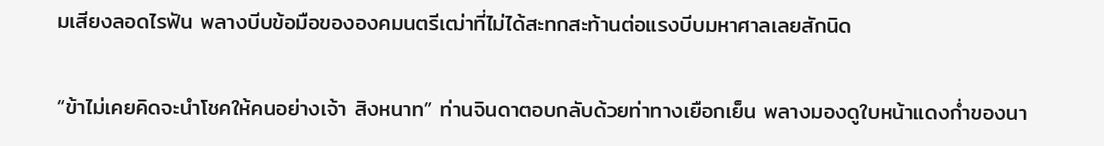มเสียงลอดไรฟัน พลางบีบข้อมือขององคมนตรีเฒ่าที่ไม่ได้สะทกสะท้านต่อแรงบีบมหาศาลเลยสักนิด

“ข้าไม่เคยคิดจะนำโชคให้คนอย่างเจ้า สิงหนาท” ท่านจินดาตอบกลับด้วยท่าทางเยือกเย็น พลางมองดูใบหน้าแดงก่ำของนา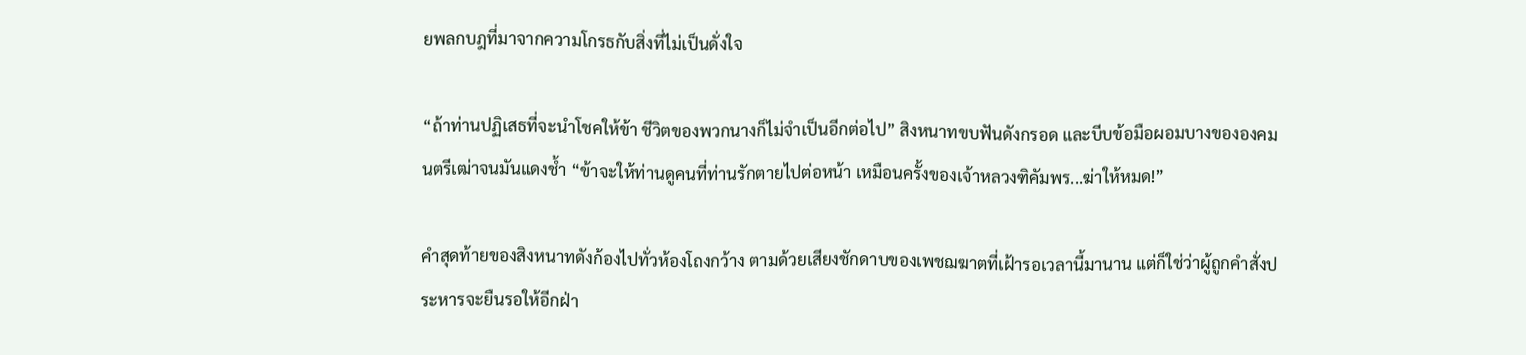ยพลกบฎที่มาจากความโกรธกับสิ่งที่ไม่เป็นดั่งใจ

“ถ้าท่านปฏิเสธที่จะนำโชคให้ข้า ชีวิตของพวกนางก็ไม่จำเป็นอีกต่อไป” สิงหนาทขบฟันดังกรอด และบีบข้อมือผอมบางขององคมนตรีเฒ่าจนมันแดงช้ำ “ข้าจะให้ท่านดูคนที่ท่านรักตายไปต่อหน้า เหมือนครั้งของเจ้าหลวงฑิคัมพร...ฆ่าให้หมด!”

คำสุดท้ายของสิงหนาทดังก้องไปทั่วห้องโถงกว้าง ตามด้วยเสียงชักดาบของเพชฌฆาตที่เฝ้ารอเวลานี้มานาน แต่ก็ใช่ว่าผู้ถูกคำสั่งประหารจะยืนรอให้อีกฝ่า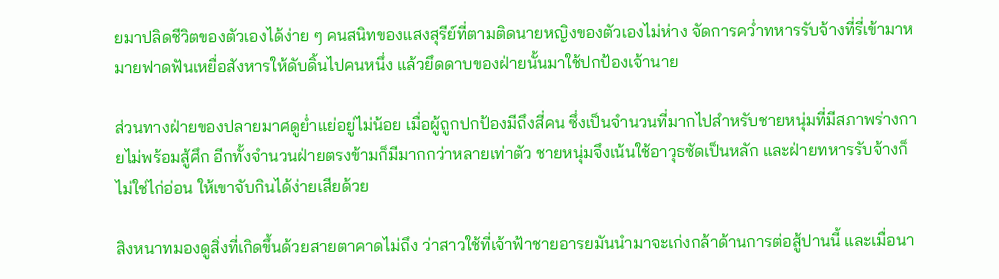ยมาปลิดชีวิตของตัวเองได้ง่าย ๆ คนสนิทของแสงสุรีย์ที่ตามติดนายหญิงของตัวเองไม่ห่าง จัดการคว่ำทหารรับจ้างที่รี่เข้ามาหมายฟาดฟันเหยื่อสังหารให้ดับดิ้นไปคนหนึ่ง แล้วยึดดาบของฝ่ายนั้นมาใช้ปกป้องเจ้านาย

ส่วนทางฝ่ายของปลายมาศดูย่ำแย่อยู่ไม่น้อย เมื่อผู้ถูกปกป้องมีถึงสี่คน ซึ่งเป็นจำนวนที่มากไปสำหรับชายหนุ่มที่มีสภาพร่างกายไม่พร้อมสู้ศึก อีกทั้งจำนวนฝ่ายตรงข้ามก็มีมากกว่าหลายเท่าตัว ชายหนุ่มจึงเน้นใช้อาวุธซัดเป็นหลัก และฝ่ายทหารรับจ้างก็ไม่ใช่ไก่อ่อน ให้เขาจับกินได้ง่ายเสียด้วย

สิงหนาทมองดูสิ่งที่เกิดขึ้นด้วยสายตาคาดไม่ถึง ว่าสาวใช้ที่เจ้าฟ้าชายอารยมันนำมาจะเก่งกล้าด้านการต่อสู้ปานนี้ และเมื่อนา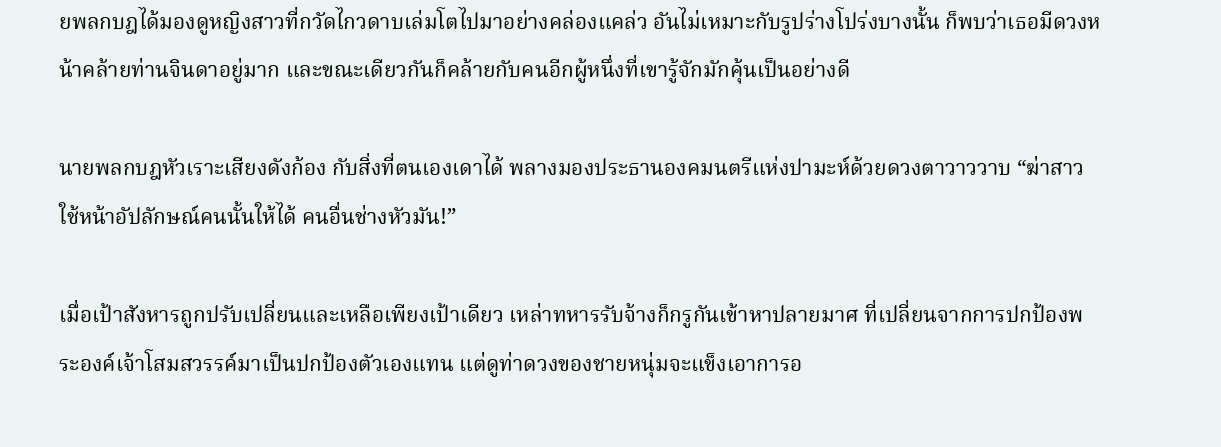ยพลกบฎได้มองดูหญิงสาวที่กวัดไกวดาบเล่มโตไปมาอย่างคล่องแคล่ว อันไม่เหมาะกับรูปร่างโปร่งบางนั้น ก็พบว่าเธอมีดวงหน้าคล้ายท่านจินดาอยู่มาก และขณะเดียวกันก็คล้ายกับคนอีกผู้หนึ่งที่เขารู้จักมักคุ้นเป็นอย่างดี

นายพลกบฎหัวเราะเสียงดังก้อง กับสิ่งที่ตนเองเดาได้ พลางมองประธานองคมนตรีแห่งปามะห์ด้วยดวงตาวาววาบ “ฆ่าสาวใช้หน้าอัปลักษณ์คนนั้นให้ได้ คนอื่นช่างหัวมัน!”

เมื่อเป้าสังหารถูกปรับเปลี่ยนและเหลือเพียงเป้าเดียว เหล่าทหารรับจ้างก็กรูกันเข้าหาปลายมาศ ที่เปลี่ยนจากการปกป้องพระองค์เจ้าโสมสวรรค์มาเป็นปกป้องตัวเองแทน แต่ดูท่าดวงของชายหนุ่มจะแข็งเอาการอ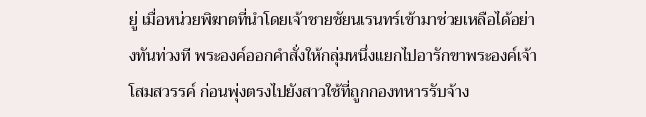ยู่ เมื่อหน่วยพิฆาตที่นำโดยเจ้าชายชัยนเรนทร์เข้ามาช่วยเหลือได้อย่างทันท่วงที พระองค์ออกคำสั่งให้กลุ่มหนึ่งแยกไปอารักขาพระองค์เจ้าโสมสวรรค์ ก่อนพุ่งตรงไปยังสาวใช้ที่ถูกกองทหารรับจ้าง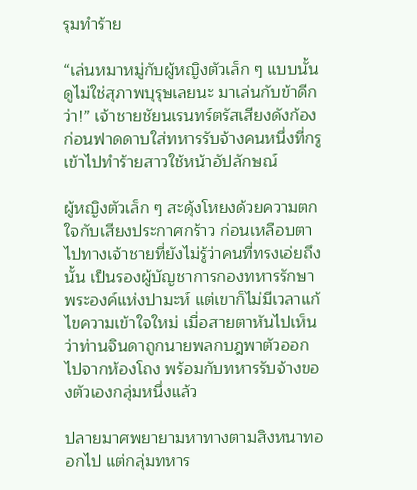รุมทำร้าย

“เล่นหมาหมู่กับผู้หญิงตัวเล็ก ๆ แบบนั้นดูไม่ใช่สุภาพบุรุษเลยนะ มาเล่นกับข้าดีกว่า!” เจ้าชายชัยนเรนทร์ตรัสเสียงดังก้อง ก่อนฟาดดาบใส่ทหารรับจ้างคนหนึ่งที่กรูเข้าไปทำร้ายสาวใช้หน้าอัปลักษณ์

ผู้หญิงตัวเล็ก ๆ สะดุ้งโหยงด้วยความตกใจกับเสียงประกาศกร้าว ก่อนเหลือบตาไปทางเจ้าชายที่ยังไม่รู้ว่าคนที่ทรงเอ่ยถึงนั้น เป็นรองผู้บัญชาการกองทหารรักษาพระองค์แห่งปามะห์ แต่เขาก็ไม่มีเวลาแก้ไขความเข้าใจใหม่ เมื่อสายตาหันไปเห็นว่าท่านจินดาถูกนายพลกบฎพาตัวออกไปจากห้องโถง พร้อมกับทหารรับจ้างของตัวเองกลุ่มหนึ่งแล้ว

ปลายมาศพยายามหาทางตามสิงหนาทออกไป แต่กลุ่มทหาร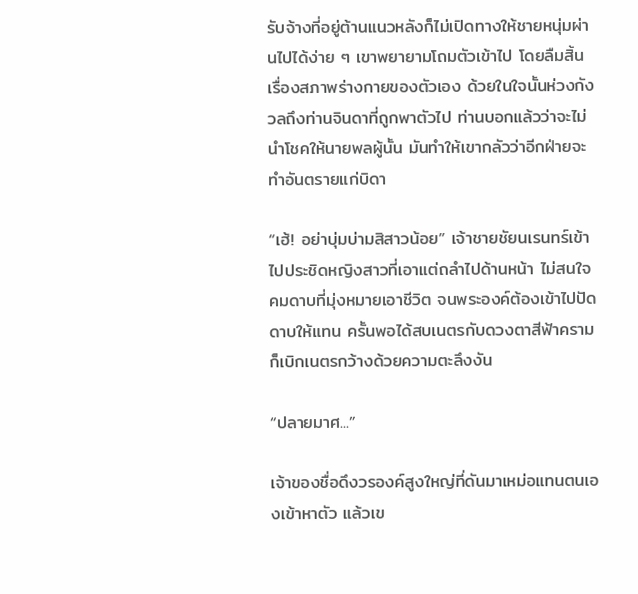รับจ้างที่อยู่ต้านแนวหลังก็ไม่เปิดทางให้ชายหนุ่มผ่านไปได้ง่าย ๆ เขาพยายามโถมตัวเข้าไป โดยลืมสิ้นเรื่องสภาพร่างกายของตัวเอง ด้วยในใจนั้นห่วงกังวลถึงท่านจินดาที่ถูกพาตัวไป ท่านบอกแล้วว่าจะไม่นำโชคให้นายพลผู้นั้น มันทำให้เขากลัวว่าอีกฝ่ายจะทำอันตรายแก่บิดา

“เฮ้! อย่าบุ่มบ่ามสิสาวน้อย” เจ้าชายชัยนเรนทร์เข้าไปประชิดหญิงสาวที่เอาแต่ถลำไปด้านหน้า ไม่สนใจคมดาบที่มุ่งหมายเอาชีวิต จนพระองค์ต้องเข้าไปปัดดาบให้แทน ครั้นพอได้สบเนตรกับดวงตาสีฟ้าคราม ก็เบิกเนตรกว้างด้วยความตะลึงงัน

“ปลายมาศ...”

เจ้าของชื่อดึงวรองค์สูงใหญ่ที่ดันมาเหม่อแทนตนเองเข้าหาตัว แล้วเข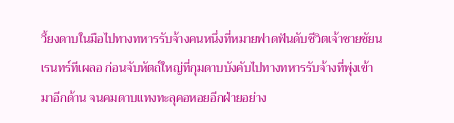วี้ยงดาบในมือไปทางทหารรับจ้างคนหนึ่งที่หมายฟาดฟันดับชีวิตเจ้าชายชัยนเรนทร์ทีเผลอ ก่อนจับหัตถ์ใหญ่ที่กุมดาบบังคับไปทางทหารรับจ้างที่พุ่งเข้ามาอีกด้าน จนคมดาบแทงทะลุคอหอยอีกฝ่ายอย่าง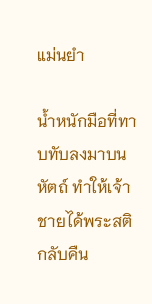แม่นยำ

น้ำหนักมือที่ทาบทับลงมาบนหัตถ์ ทำให้เจ้าชายได้พระสติกลับคืน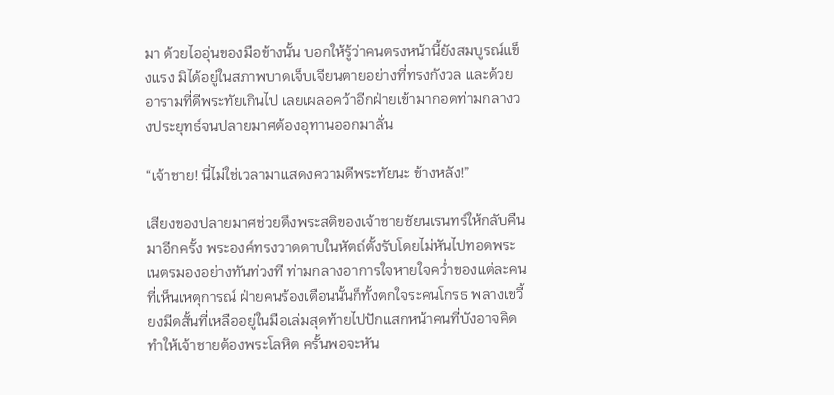มา ด้วยไออุ่นของมือข้างนั้น บอกให้รู้ว่าคนตรงหน้านี้ยังสมบูรณ์แข็งแรง มิได้อยู่ในสภาพบาดเจ็บเจียนตายอย่างที่ทรงกังวล และด้วยอารามที่ดีพระทัยเกินไป เลยเผลอคว้าอีกฝ่ายเข้ามากอดท่ามกลางวงประยุทธ์จนปลายมาศต้องอุทานออกมาลั่น

“เจ้าชาย! นี่ไม่ใช่เวลามาแสดงความดีพระทัยนะ ข้างหลัง!”

เสียงของปลายมาศช่วยดึงพระสติของเจ้าชายชัยนเรนทร์ให้กลับคืนมาอีกครั้ง พระองค์ทรงวาดดาบในหัตถ์ตั้งรับโดยไม่หันไปทอดพระเนตรมองอย่างทันท่วงที ท่ามกลางอาการใจหายใจคว่ำของแต่ละคนที่เห็นเหตุการณ์ ฝ่ายคนร้องเตือนนั้นก็ทั้งตกใจระคนโกรธ พลางเขวี้ยงมีดสั้นที่เหลืออยู่ในมือเล่มสุดท้ายไปปักแสกหน้าคนที่บังอาจคิดทำให้เจ้าชายต้องพระโลหิต ครั้นพอจะหัน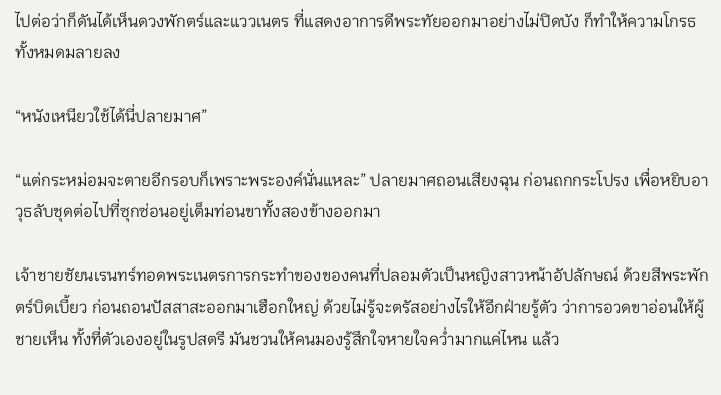ไปต่อว่าก็ดันได้เห็นดวงพักตร์และแววเนตร ที่แสดงอาการดีพระทัยออกมาอย่างไม่ปิดบัง ก็ทำให้ความโกรธทั้งหมดมลายลง

“หนังเหนียวใช้ได้นี่ปลายมาศ”

“แต่กระหม่อมจะตายอีกรอบก็เพราะพระองค์นั่นแหละ” ปลายมาศถอนเสียงฉุน ก่อนถกกระโปรง เพื่อหยิบอาวุธลับชุดต่อไปที่ซุกซ่อนอยู่เต็มท่อนขาทั้งสองข้างออกมา

เจ้าชายชัยนเรนทร์ทอดพระเนตรการกระทำของของคนที่ปลอมตัวเป็นหญิงสาวหน้าอัปลักษณ์ ด้วยสีพระพักตร์บิดเบี้ยว ก่อนถอนปัสสาสะออกมาเฮือกใหญ่ ด้วยไม่รู้จะตรัสอย่างไรให้อีกฝ่ายรู้ตัว ว่าการอวดขาอ่อนให้ผู้ชายเห็น ทั้งที่ตัวเองอยู่ในรูปสตรี มันชวนให้คนมองรู้สึกใจหายใจคว่ำมากแค่ไหน แล้ว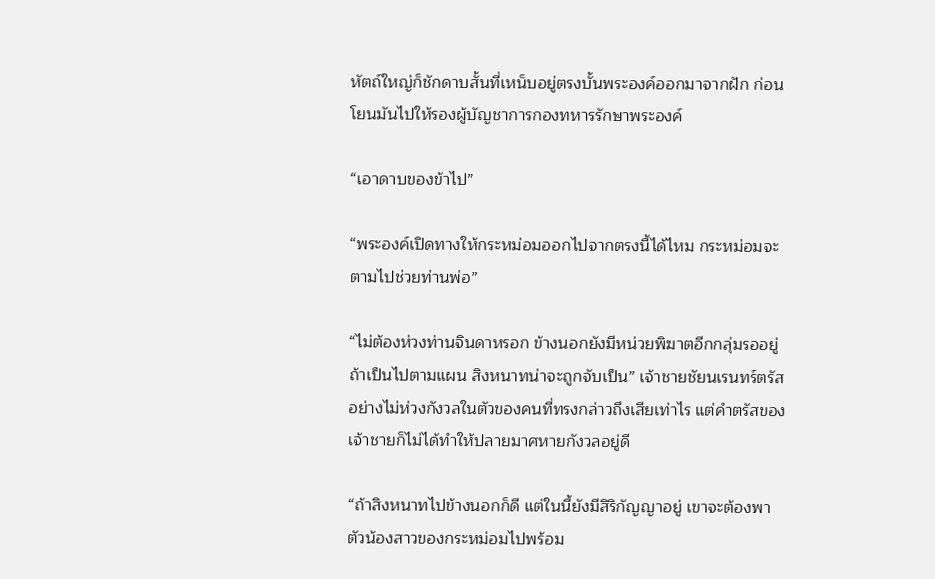หัตถ์ใหญ่ก็ชักดาบสั้นที่เหน็บอยู่ตรงบั้นพระองค์ออกมาจากฝัก ก่อนโยนมันไปให้รองผู้บัญชาการกองทหารรักษาพระองค์

“เอาดาบของข้าไป”

“พระองค์เปิดทางให้กระหม่อมออกไปจากตรงนี้ได้ไหม กระหม่อมจะตามไปช่วยท่านพ่อ”

“ไม่ต้องห่วงท่านจินดาหรอก ข้างนอกยังมีหน่วยพิฆาตอีกกลุ่มรออยู่ ถ้าเป็นไปตามแผน สิงหนาทน่าจะถูกจับเป็น” เจ้าชายชัยนเรนทร์ตรัสอย่างไม่ห่วงกังวลในตัวของคนที่ทรงกล่าวถึงเสียเท่าไร แต่คำตรัสของเจ้าชายก็ไม่ได้ทำให้ปลายมาศหายกังวลอยู่ดี

“ถ้าสิงหนาทไปข้างนอกก็ดี แต่ในนี้ยังมีสิริกัญญาอยู่ เขาจะต้องพาตัวน้องสาวของกระหม่อมไปพร้อม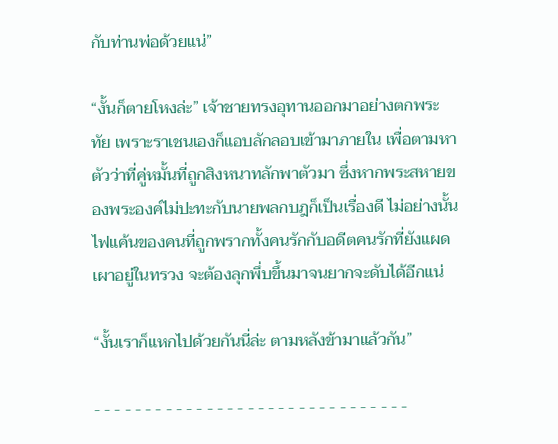กับท่านพ่อด้วยแน่”

“งั้นก็ตายโหงล่ะ” เจ้าชายทรงอุทานออกมาอย่างตกพระทัย เพราะราเชนเองก็แอบลักลอบเข้ามาภายใน เพื่อตามหาตัวว่าที่คู่หมั้นที่ถูกสิงหนาทลักพาตัวมา ซึ่งหากพระสหายของพระองค์ไม่ปะทะกับนายพลกบฎก็เป็นเรื่องดี ไม่อย่างนั้นไฟแค้นของคนที่ถูกพรากทั้งคนรักกับอดีตคนรักที่ยังแผดเผาอยู่ในทรวง จะต้องลุกพึ่บขึ้นมาจนยากจะดับได้อีกแน่

“งั้นเราก็แหกไปด้วยกันนี่ล่ะ ตามหลังข้ามาแล้วกัน”

- - - - - - - - - - - - - - - - - - - - - - - - - - - - - - -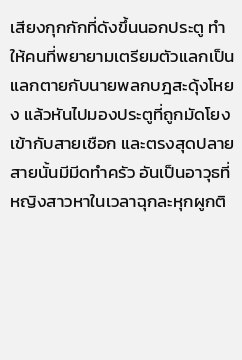เสียงกุกกักที่ดังขึ้นนอกประตู ทำให้คนที่พยายามเตรียมตัวแลกเป็นแลกตายกับนายพลกบฎสะดุ้งโหยง แล้วหันไปมองประตูที่ถูกมัดโยงเข้ากับสายเชือก และตรงสุดปลายสายนั้นมีมีดทำครัว อันเป็นอาวุธที่หญิงสาวหาในเวลาฉุกละหุกผูกติ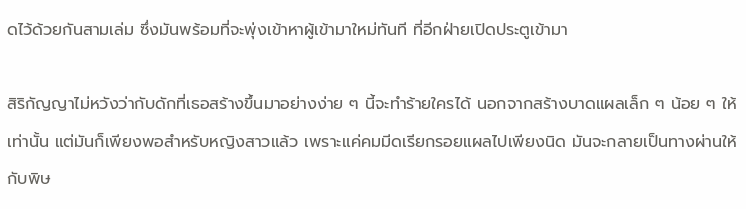ดไว้ด้วยกันสามเล่ม ซึ่งมันพร้อมที่จะพุ่งเข้าหาผู้เข้ามาใหม่ทันที ที่อีกฝ่ายเปิดประตูเข้ามา

สิริกัญญาไม่หวังว่ากับดักที่เธอสร้างขึ้นมาอย่างง่าย ๆ นี้จะทำร้ายใครได้ นอกจากสร้างบาดแผลเล็ก ๆ น้อย ๆ ให้เท่านั้น แต่มันก็เพียงพอสำหรับหญิงสาวแล้ว เพราะแค่คมมีดเรียกรอยแผลไปเพียงนิด มันจะกลายเป็นทางผ่านให้กับพิษ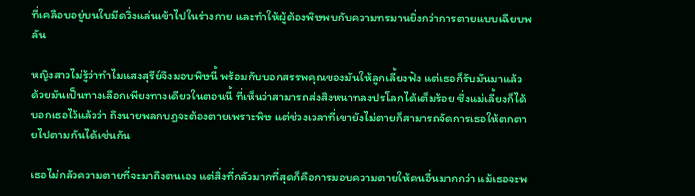ที่เคลือบอยู่บนใบมีดวิ่งแล่นเข้าไปในร่างกาย และทำให้ผู้ต้องพิษพบกับความทรมานยิ่งกว่าการตายแบบเฉียบพลัน

หญิงสาวไม่รู้ว่าทำไมแสงสุรีย์จึงมอบพิษนี้ พร้อมกับบอกสรรพคุณของมันให้ลูกเลี้ยงฟัง แต่เธอก็รับมันมาแล้ว ด้วยมันเป็นทางเลือกเพียงทางเดียวในตอนนี้ ที่เห็นว่าสามารถส่งสิงหนาทลงปรโลกได้เต็มร้อย ซึ่งแม่เลี้ยงก็ได้บอกเธอไว้แล้วว่า ถึงนายพลกบฎจะต้องตายเพราะพิษ แต่ช่วงเวลาที่เขายังไม่ตายก็สามารถจัดการเธอให้ตกตายไปตามกันได้เช่นกัน

เธอไม่กลัวความตายที่จะมาถึงตนเอง แต่สิ่งที่กลัวมากที่สุดก็คือการมอบความตายให้คนอื่นมากกว่า แม้เธอจะพ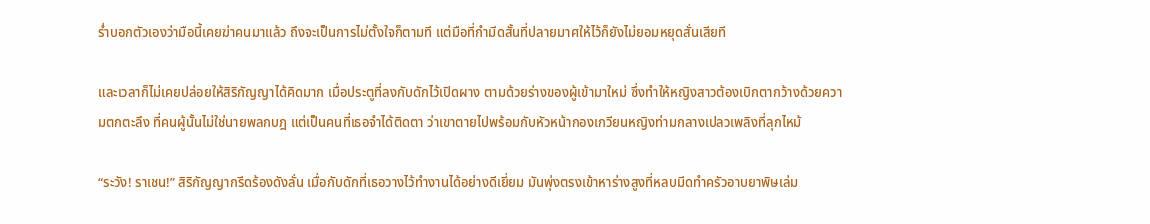ร่ำบอกตัวเองว่ามือนี้เคยฆ่าคนมาแล้ว ถึงจะเป็นการไม่ตั้งใจก็ตามที แต่มือที่กำมีดสั้นที่ปลายมาศให้ไว้ก็ยังไม่ยอมหยุดสั่นเสียที

และเวลาก็ไม่เคยปล่อยให้สิริกัญญาได้คิดมาก เมื่อประตูที่ลงกับดักไว้เปิดผาง ตามด้วยร่างของผู้เข้ามาใหม่ ซึ่งทำให้หญิงสาวต้องเบิกตากว้างด้วยความตกตะลึง ที่คนผู้นั้นไม่ใช่นายพลกบฎ แต่เป็นคนที่เธอจำได้ติดตา ว่าเขาตายไปพร้อมกับหัวหน้ากองเกวียนหญิงท่ามกลางเปลวเพลิงที่ลุกไหม้

“ระวัง! ราเชน!” สิริกัญญากรีดร้องดังลั่น เมื่อกับดักที่เธอวางไว้ทำงานได้อย่างดีเยี่ยม มันพุ่งตรงเข้าหาร่างสูงที่หลบมีดทำครัวอาบยาพิษเล่ม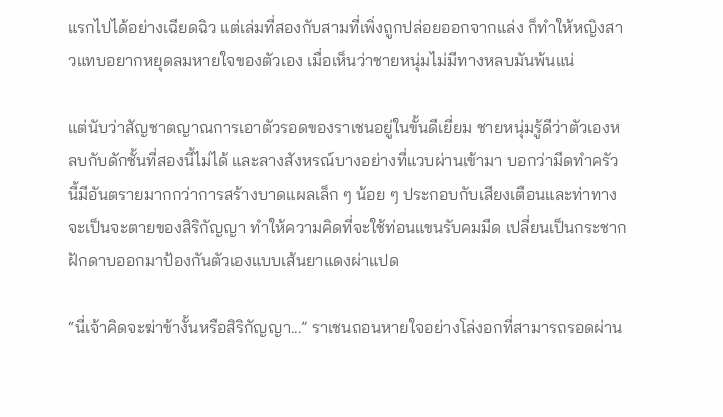แรกไปได้อย่างเฉียดฉิว แต่เล่มที่สองกับสามที่เพิ่งถูกปล่อยออกจากแล่ง ก็ทำให้หญิงสาวแทบอยากหยุดลมหายใจของตัวเอง เมื่อเห็นว่าชายหนุ่มไม่มีทางหลบมันพ้นแน่

แต่นับว่าสัญชาตญาณการเอาตัวรอดของราเชนอยู่ในขั้นดีเยี่ยม ชายหนุ่มรู้ดีว่าตัวเองหลบกับดักชั้นที่สองนี้ไม่ได้ และลางสังหรณ์บางอย่างที่แวบผ่านเข้ามา บอกว่ามีดทำครัวนี้มีอันตรายมากกว่าการสร้างบาดแผลเล็ก ๆ น้อย ๆ ประกอบกับเสียงเตือนและท่าทางจะเป็นจะตายของสิริกัญญา ทำให้ความคิดที่จะใช้ท่อนแขนรับคมมีด เปลี่ยนเป็นกระชากฝักดาบออกมาป้องกันตัวเองแบบเส้นยาแดงผ่าแปด

“นี่เจ้าคิดจะฆ่าข้างั้นหรือสิริกัญญา...” ราเชนถอนหายใจอย่างโล่งอกที่สามารถรอดผ่าน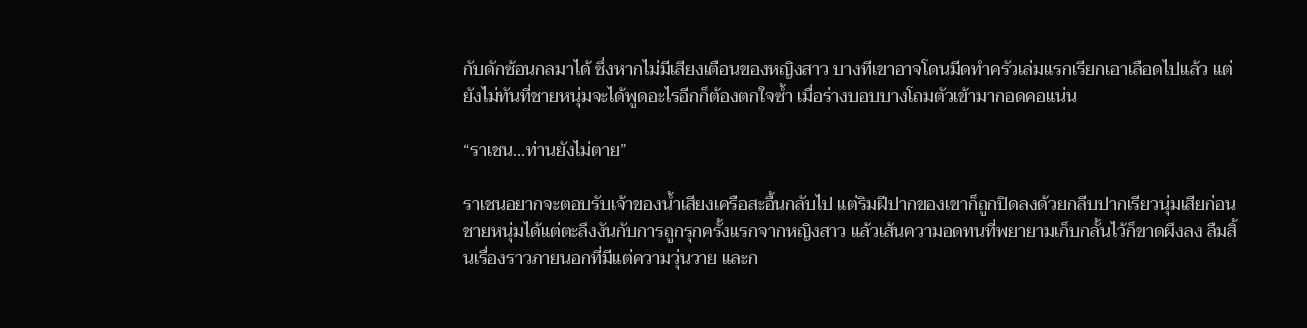กับดักซ้อนกลมาได้ ซึ่งหากไม่มีเสียงเตือนของหญิงสาว บางทีเขาอาจโดนมีดทำครัวเล่มแรกเรียกเอาเลือดไปแล้ว แต่ยังไม่ทันที่ชายหนุ่มจะได้พูดอะไรอีกก็ต้องตกใจซ้ำ เมื่อร่างบอบบางโถมตัวเข้ามากอดคอแน่น

“ราเชน...ท่านยังไม่ตาย”

ราเชนอยากจะตอบรับเจ้าของน้ำเสียงเครือสะอื้นกลับไป แต่ริมฝีปากของเขาก็ถูกปิดลงด้วยกลีบปากเรียวนุ่มเสียก่อน ชายหนุ่มได้แต่ตะลึงงันกับการถูกรุกครั้งแรกจากหญิงสาว แล้วเส้นความอดทนที่พยายามเก็บกลั้นไว้ก็ขาดผึงลง ลืมสิ้นเรื่องราวภายนอกที่มีแต่ความวุ่นวาย และก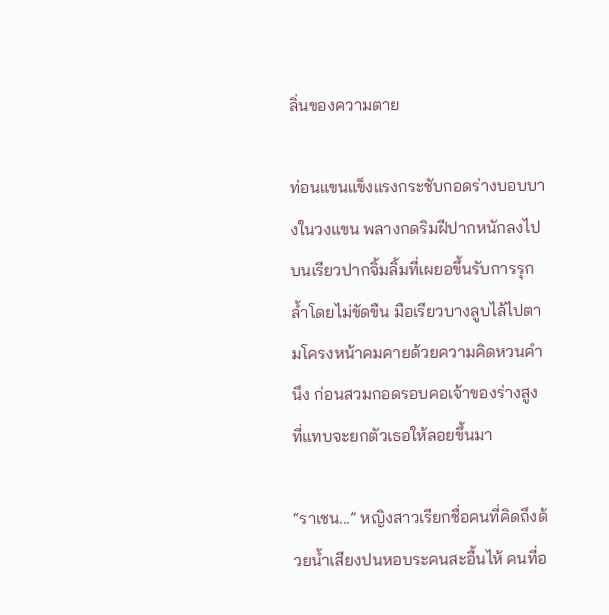ลิ่นของความตาย

ท่อนแขนแข็งแรงกระชับกอดร่างบอบบางในวงแขน พลางกดริมฝีปากหนักลงไปบนเรียวปากจิ้มลิ้มที่เผยอขึ้นรับการรุกล้ำโดยไม่ขัดขืน มือเรียวบางลูบไล้ไปตามโครงหน้าคมคายด้วยความคิดหวนคำนึง ก่อนสวมกอดรอบคอเจ้าของร่างสูงที่แทบจะยกตัวเธอให้ลอยขึ้นมา

“ราเชน...” หญิงสาวเรียกชื่อคนที่คิดถึงด้วยน้ำเสียงปนหอบระคนสะอื้นไห้ คนที่อ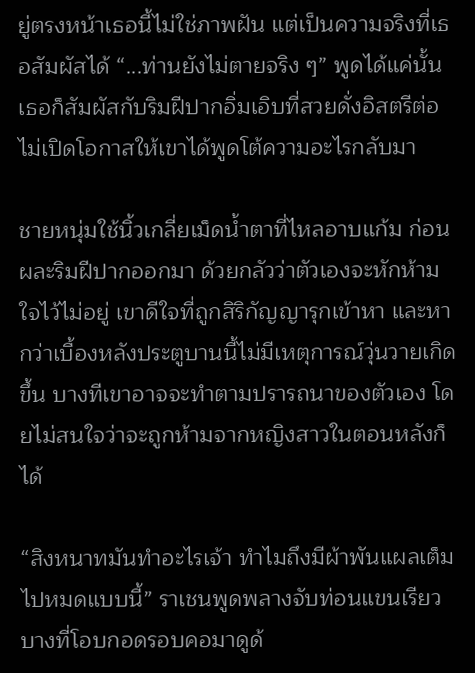ยู่ตรงหน้าเธอนี้ไม่ใช่ภาพฝัน แต่เป็นความจริงที่เธอสัมผัสได้ “...ท่านยังไม่ตายจริง ๆ” พูดได้แค่นั้นเธอก็สัมผัสกับริมฝีปากอิ่มเอิบที่สวยดั่งอิสตรีต่อ ไม่เปิดโอกาสให้เขาได้พูดโต้ความอะไรกลับมา

ชายหนุ่มใช้นิ้วเกลี่ยเม็ดน้ำตาที่ไหลอาบแก้ม ก่อนผละริมฝีปากออกมา ด้วยกลัวว่าตัวเองจะหักห้ามใจไว้ไม่อยู่ เขาดีใจที่ถูกสิริกัญญารุกเข้าหา และหากว่าเบื้องหลังประตูบานนี้ไม่มีเหตุการณ์วุ่นวายเกิดขึ้น บางทีเขาอาจจะทำตามปรารถนาของตัวเอง โดยไม่สนใจว่าจะถูกห้ามจากหญิงสาวในตอนหลังก็ได้

“สิงหนาทมันทำอะไรเจ้า ทำไมถึงมีผ้าพันแผลเต็มไปหมดแบบนี้” ราเชนพูดพลางจับท่อนแขนเรียวบางที่โอบกอดรอบคอมาดูด้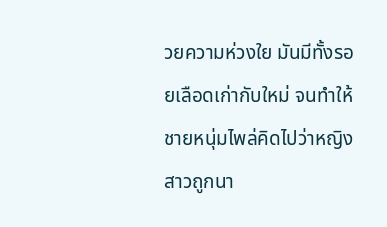วยความห่วงใย มันมีทั้งรอยเลือดเก่ากับใหม่ จนทำให้ชายหนุ่มไพล่คิดไปว่าหญิงสาวถูกนา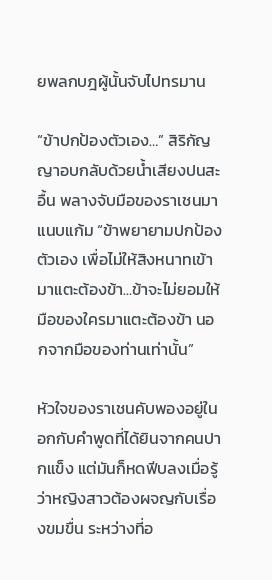ยพลกบฎผู้นั้นจับไปทรมาน

“ข้าปกป้องตัวเอง…” สิริกัญญาอบกลับด้วยน้ำเสียงปนสะอื้น พลางจับมือของราเชนมาแนบแก้ม “ข้าพยายามปกป้องตัวเอง เพื่อไม่ให้สิงหนาทเข้ามาแตะต้องข้า...ข้าจะไม่ยอมให้มือของใครมาแตะต้องข้า นอกจากมือของท่านเท่านั้น”

หัวใจของราเชนคับพองอยู่ในอกกับคำพูดที่ได้ยินจากคนปากแข็ง แต่มันก็หดฟีบลงเมื่อรู้ว่าหญิงสาวต้องผจญกับเรื่องขมขื่น ระหว่างที่อ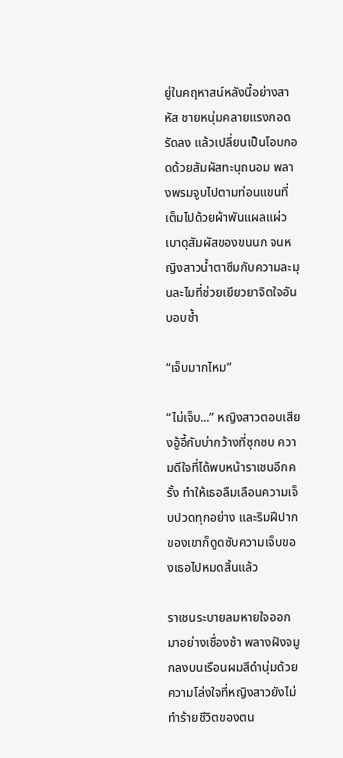ยู่ในคฤหาสน์หลังนี้อย่างสาหัส ชายหนุ่มคลายแรงกอดรัดลง แล้วเปลี่ยนเป็นโอบกอดด้วยสัมผัสทะนุถนอม พลางพรมจูบไปตามท่อนแขนที่เต็มไปด้วยผ้าพันแผลแผ่วเบาดุสัมผัสของขนนก จนหญิงสาวน้ำตาซึมกับความละมุนละไมที่ช่วยเยียวยาจิตใจอันบอบช้ำ

“เจ็บมากไหม”

“ไม่เจ็บ...” หญิงสาวตอบเสียงอู้อี้กับบ่ากว้างที่ซุกซบ ความดีใจที่ได้พบหน้าราเชนอีกครั้ง ทำให้เธอลืมเลือนความเจ็บปวดทุกอย่าง และริมฝีปากของเขาก็ดูดซับความเจ็บของเธอไปหมดสิ้นแล้ว

ราเชนระบายลมหายใจออกมาอย่างเชื่องช้า พลางฝังจมูกลงบนเรือนผมสีดำนุ่มด้วยความโล่งใจที่หญิงสาวยังไม่ทำร้ายชีวิตของตน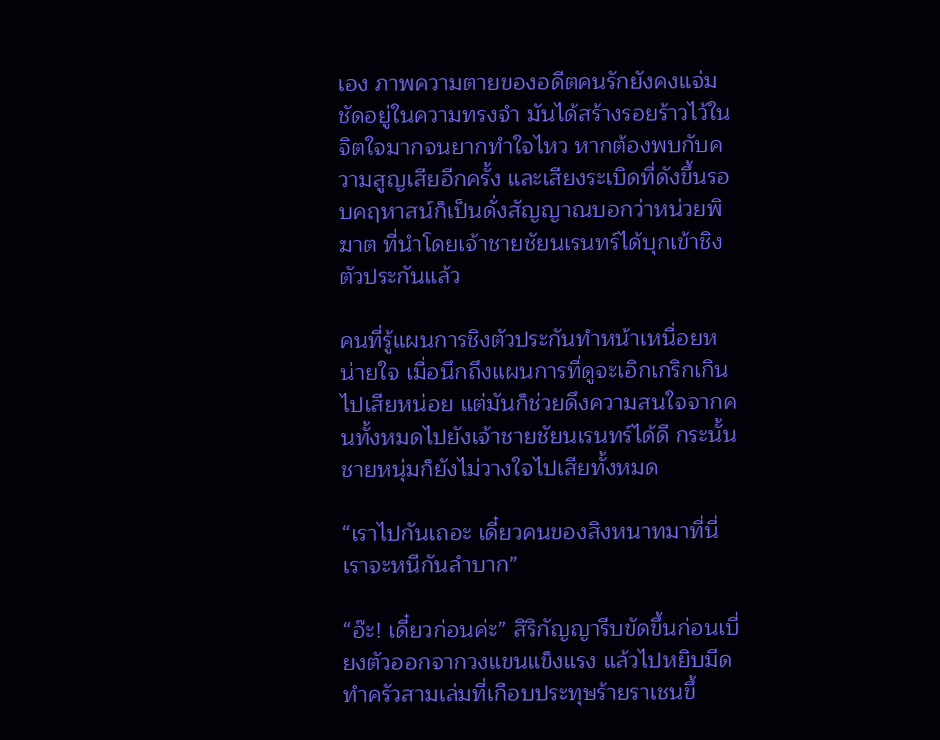เอง ภาพความตายของอดีตคนรักยังคงแจ่มชัดอยู่ในความทรงจำ มันได้สร้างรอยร้าวไว้ในจิตใจมากจนยากทำใจไหว หากต้องพบกับความสูญเสียอีกครั้ง และเสียงระเบิดที่ดังขึ้นรอบคฤหาสน์ก็เป็นดั่งสัญญาณบอกว่าหน่วยพิฆาต ที่นำโดยเจ้าชายชัยนเรนทร์ได้บุกเข้าชิงตัวประกันแล้ว

คนที่รู้แผนการชิงตัวประกันทำหน้าเหนื่อยหน่ายใจ เมื่อนึกถึงแผนการที่ดูจะเอิกเกริกเกินไปเสียหน่อย แต่มันก็ช่วยดึงความสนใจจากคนทั้งหมดไปยังเจ้าชายชัยนเรนทร์ได้ดี กระนั้นชายหนุ่มก็ยังไม่วางใจไปเสียทั้งหมด

“เราไปกันเถอะ เดี๋ยวคนของสิงหนาทมาที่นี่ เราจะหนีกันลำบาก”

“อ๊ะ! เดี๋ยวก่อนค่ะ” สิริกัญญารีบขัดขึ้นก่อนเบี่ยงตัวออกจากวงแขนแข็งแรง แล้วไปหยิบมีดทำครัวสามเล่มที่เกือบประทุษร้ายราเชนขึ้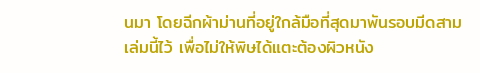นมา โดยฉีกผ้าม่านที่อยู่ใกล้มือที่สุดมาพันรอบมีดสามเล่มนี้ไว้ เพื่อไม่ให้พิษได้แตะต้องผิวหนัง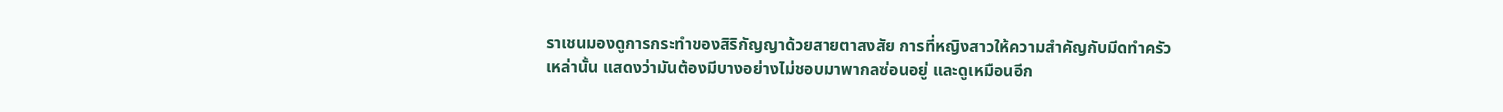ราเชนมองดูการกระทำของสิริกัญญาด้วยสายตาสงสัย การที่หญิงสาวให้ความสำคัญกับมีดทำครัวเหล่านั้น แสดงว่ามันต้องมีบางอย่างไม่ชอบมาพากลซ่อนอยู่ และดูเหมือนอีก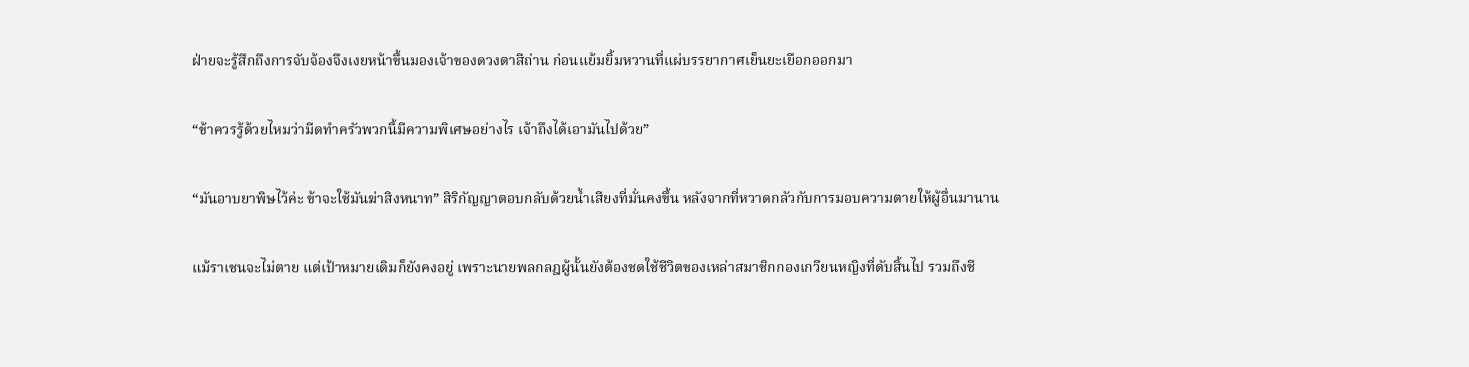ฝ่ายจะรู้สึกถึงการจับจ้องจึงเงยหน้าขึ้นมองเจ้าของดวงตาสีถ่าน ก่อนแย้มยิ้มหวานที่แผ่บรรยากาศเย็นยะเยือกออกมา

“ข้าควรรู้ด้วยไหมว่ามีดทำครัวพวกนี้มีความพิเศษอย่างไร เจ้าถึงได้เอามันไปด้วย”

“มันอาบยาพิษไว้ค่ะ ข้าจะใช้มันฆ่าสิงหนาท” สิริกัญญาตอบกลับด้วยน้ำเสียงที่มั่นคงขึ้น หลังจากที่หวาดกลัวกับการมอบความตายให้ผู้อื่นมานาน

แม้ราเชนจะไม่ตาย แต่เป้าหมายเดิมก็ยังคงอยู่ เพราะนายพลกลฎผู้นั้นยังต้องชดใช้ชีวิตของเหล่าสมาชิกกองเกวียนหญิงที่ดับสิ้นไป รวมถึงชี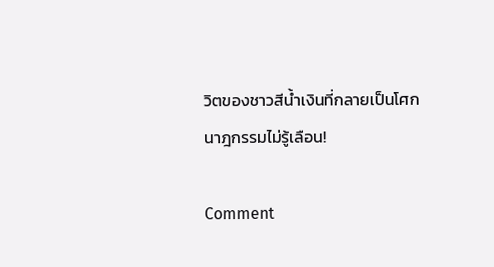วิตของชาวสีน้ำเงินที่กลายเป็นโศกนาฎกรรมไม่รู้เลือน!

Comment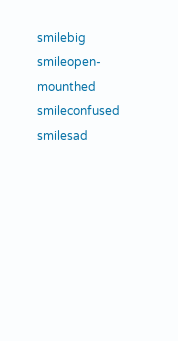smilebig smileopen-mounthed smileconfused smilesad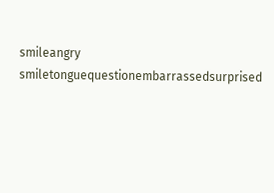smileangry smiletonguequestionembarrassedsurprised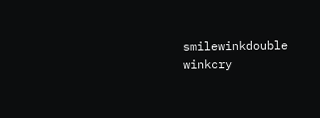smilewinkdouble winkcry